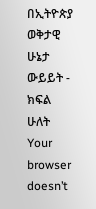በኢትዮጵያ ወቅታዊ ሁኔታ ውይይት - ክፍል ሁለት
Your browser doesn’t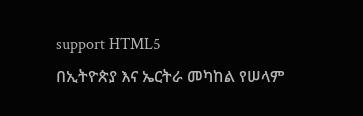support HTML5
በኢትዮጵያ እና ኤርትራ መካከል የሠላም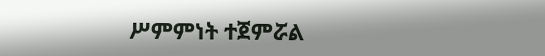ሥምምነት ተጀምሯል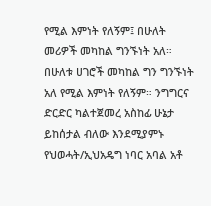የሚል እምነት የለኝም፤ በሁለት መሪዎች መካከል ግንኙነት አለ። በሁለቱ ሀገሮች መካከል ግን ግንኙነት አለ የሚል እምነት የለኝም። ንግግርና ድርድር ካልተጀመረ አስከፊ ሁኔታ ይከሰታል ብለው እንደሚያምኑ የህወሓት/ኢህአዴግ ነባር አባል አቶ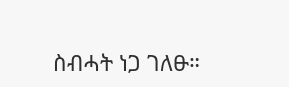ስብሓት ነጋ ገለፁ።